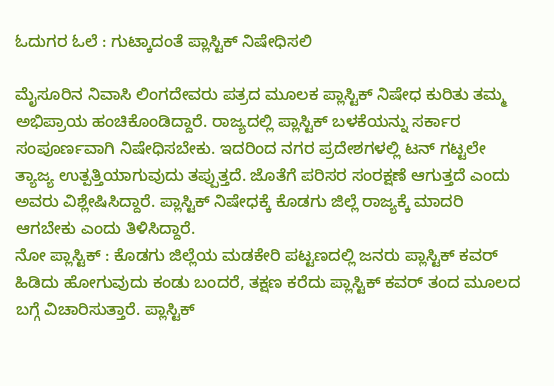ಓದುಗರ ಓಲೆ : ಗುಟ್ಕಾದಂತೆ ಪ್ಲಾಸ್ಟಿಕ್ ನಿಷೇಧಿಸಲಿ

ಮೈಸೂರಿನ ನಿವಾಸಿ ಲಿಂಗದೇವರು ಪತ್ರದ ಮೂಲಕ ಪ್ಲಾಸ್ಟಿಕ್ ನಿಷೇಧ ಕುರಿತು ತಮ್ಮ ಅಭಿಪ್ರಾಯ ಹಂಚಿಕೊಂಡಿದ್ದಾರೆ. ರಾಜ್ಯದಲ್ಲಿ ಪ್ಲಾಸ್ಟಿಕ್ ಬಳಕೆಯನ್ನು ಸರ್ಕಾರ ಸಂಪೂರ್ಣವಾಗಿ ನಿಷೇಧಿಸಬೇಕು. ಇದರಿಂದ ನಗರ ಪ್ರದೇಶಗಳಲ್ಲಿ ಟನ್ ಗಟ್ಟಲೇ ತ್ಯಾಜ್ಯ ಉತ್ಪತ್ತಿಯಾಗುವುದು ತಪ್ಪುತ್ತದೆ. ಜೊತೆಗೆ ಪರಿಸರ ಸಂರಕ್ಷಣೆ ಆಗುತ್ತದೆ ಎಂದು ಅವರು ವಿಶ್ಲೇಷಿಸಿದ್ದಾರೆ. ಪ್ಲಾಸ್ಟಿಕ್ ನಿಷೇಧಕ್ಕೆ ಕೊಡಗು ಜಿಲ್ಲೆ ರಾಜ್ಯಕ್ಕೆ ಮಾದರಿ ಆಗಬೇಕು ಎಂದು ತಿಳಿಸಿದ್ದಾರೆ.
ನೋ ಪ್ಲಾಸ್ಟಿಕ್ : ಕೊಡಗು ಜಿಲ್ಲೆಯ ಮಡಕೇರಿ ಪಟ್ಟಣದಲ್ಲಿ ಜನರು ಪ್ಲಾಸ್ಟಿಕ್ ಕವರ್ ಹಿಡಿದು ಹೋಗುವುದು ಕಂಡು ಬಂದರೆ, ತಕ್ಷಣ ಕರೆದು ಪ್ಲಾಸ್ಟಿಕ್ ಕವರ್ ತಂದ ಮೂಲದ ಬಗ್ಗೆ ವಿಚಾರಿಸುತ್ತಾರೆ. ಪ್ಲಾಸ್ಟಿಕ್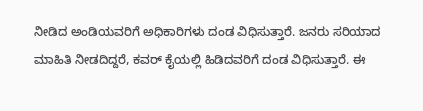ನೀಡಿದ ಅಂಡಿಯವರಿಗೆ ಅಧಿಕಾರಿಗಳು ದಂಡ ವಿಧಿಸುತ್ತಾರೆ. ಜನರು ಸರಿಯಾದ ಮಾಹಿತಿ ನೀಡದಿದ್ದರೆ, ಕವರ್ ಕೈಯಲ್ಲಿ ಹಿಡಿದವರಿಗೆ ದಂಡ ವಿಧಿಸುತ್ತಾರೆ. ಈ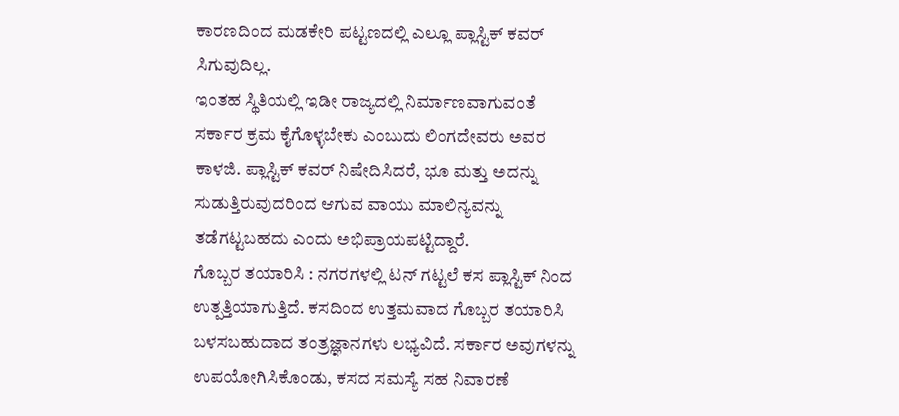ಕಾರಣದಿಂದ ಮಡಕೇರಿ ಪಟ್ಟಣದಲ್ಲಿ ಎಲ್ಲೂ ಪ್ಲಾಸ್ಟಿಕ್ ಕವರ್ ಸಿಗುವುದಿಲ್ಲ.
ಇಂತಹ ಸ್ಥಿತಿಯಲ್ಲಿ ಇಡೀ ರಾಜ್ಯದಲ್ಲಿ ನಿರ್ಮಾಣವಾಗುವಂತೆ ಸರ್ಕಾರ ಕ್ರಮ ಕೈಗೊಳ್ಳಬೇಕು ಎಂಬುದು ಲಿಂಗದೇವರು ಅವರ ಕಾಳಜಿ. ಪ್ಲಾಸ್ಟಿಕ್ ಕವರ್ ನಿಷೇದಿಸಿದರೆ, ಭೂ ಮತ್ತು ಅದನ್ನು ಸುಡುತ್ತಿರುವುದರಿಂದ ಆಗುವ ವಾಯು ಮಾಲಿನ್ಯವನ್ನು ತಡೆಗಟ್ಟಬಹದು ಎಂದು ಅಭಿಪ್ರಾಯಪಟ್ಟಿದ್ದಾರೆ.
ಗೊಬ್ಬರ ತಯಾರಿಸಿ : ನಗರಗಳಲ್ಲಿ ಟನ್ ಗಟ್ಟಲೆ ಕಸ ಪ್ಲಾಸ್ಟಿಕ್ ನಿಂದ ಉತ್ಪತ್ತಿಯಾಗುತ್ತಿದೆ. ಕಸದಿಂದ ಉತ್ತಮವಾದ ಗೊಬ್ಬರ ತಯಾರಿಸಿ ಬಳಸಬಹುದಾದ ತಂತ್ರಜ್ಞಾನಗಳು ಲಭ್ಯವಿದೆ. ಸರ್ಕಾರ ಅವುಗಳನ್ನು ಉಪಯೋಗಿಸಿಕೊಂಡು, ಕಸದ ಸಮಸ್ಯೆ ಸಹ ನಿವಾರಣೆ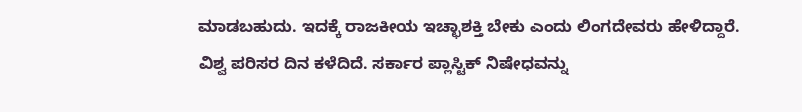ಮಾಡಬಹುದು. ಇದಕ್ಕೆ ರಾಜಕೀಯ ಇಚ್ಛಾಶಕ್ತಿ ಬೇಕು ಎಂದು ಲಿಂಗದೇವರು ಹೇಳಿದ್ದಾರೆ.
ವಿಶ್ವ ಪರಿಸರ ದಿನ ಕಳೆದಿದೆ. ಸರ್ಕಾರ ಪ್ಲಾಸ್ಟಿಕ್ ನಿಷೇಧವನ್ನು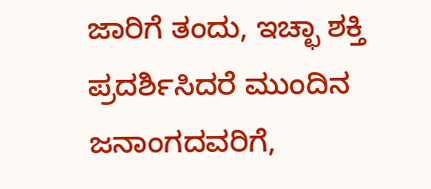ಜಾರಿಗೆ ತಂದು, ಇಚ್ಛಾ ಶಕ್ತಿ ಪ್ರದರ್ಶಿಸಿದರೆ ಮುಂದಿನ ಜನಾಂಗದವರಿಗೆ,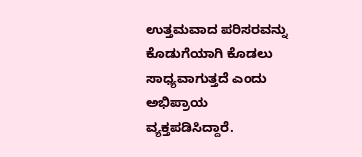ಉತ್ತಮವಾದ ಪರಿಸರವನ್ನು ಕೊಡುಗೆಯಾಗಿ ಕೊಡಲು ಸಾಧ್ಯವಾಗುತ್ತದೆ ಎಂದು ಅಭಿಪ್ರಾಯ ವ್ಯಕ್ತಪಡಿಸಿದ್ದಾರೆ.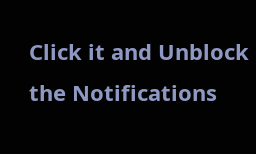Click it and Unblock the Notifications